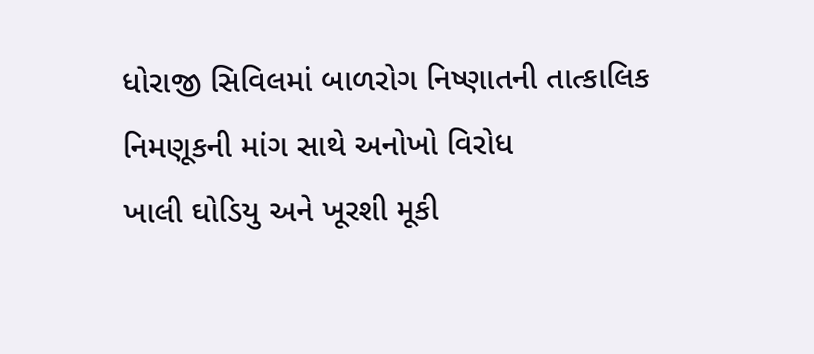ધોરાજી સિવિલમાં બાળરોગ નિષ્ણાતની તાત્કાલિક નિમણૂકની માંગ સાથે અનોખો વિરોધ
ખાલી ઘોડિયુ અને ખૂરશી મૂકી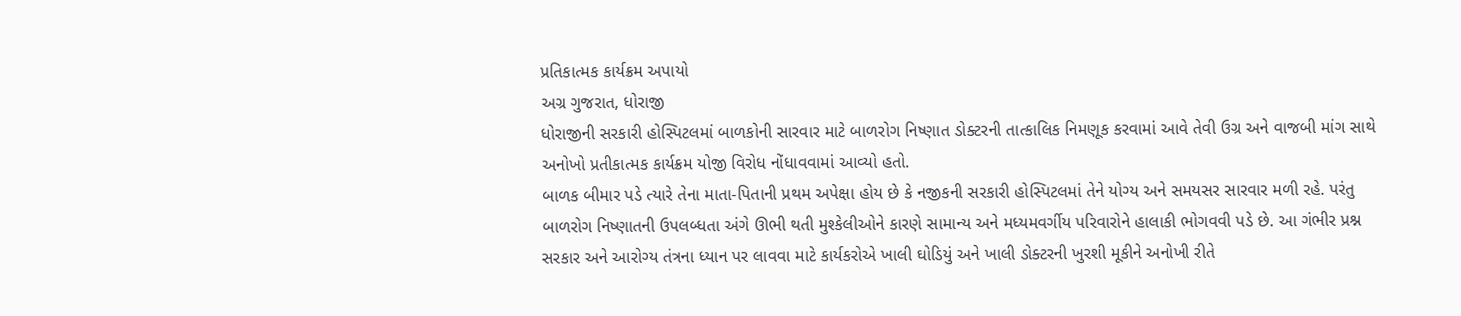પ્રતિકાત્મક કાર્યક્રમ અપાયો
અગ્ર ગુજરાત, ધોરાજી
ધોરાજીની સરકારી હોસ્પિટલમાં બાળકોની સારવાર માટે બાળરોગ નિષ્ણાત ડોક્ટરની તાત્કાલિક નિમણૂક કરવામાં આવે તેવી ઉગ્ર અને વાજબી માંગ સાથે અનોખો પ્રતીકાત્મક કાર્યક્રમ યોજી વિરોધ નોંધાવવામાં આવ્યો હતો.
બાળક બીમાર પડે ત્યારે તેના માતા-પિતાની પ્રથમ અપેક્ષા હોય છે કે નજીકની સરકારી હોસ્પિટલમાં તેને યોગ્ય અને સમયસર સારવાર મળી રહે. પરંતુ બાળરોગ નિષ્ણાતની ઉપલબ્ધતા અંગે ઊભી થતી મુશ્કેલીઓને કારણે સામાન્ય અને મધ્યમવર્ગીય પરિવારોને હાલાકી ભોગવવી પડે છે. આ ગંભીર પ્રશ્ન સરકાર અને આરોગ્ય તંત્રના ધ્યાન પર લાવવા માટે કાર્યકરોએ ખાલી ઘોડિયું અને ખાલી ડોક્ટરની ખુરશી મૂકીને અનોખી રીતે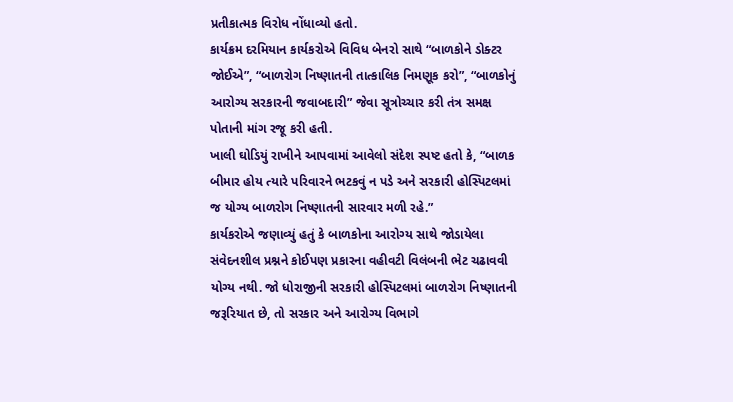પ્રતીકાત્મક વિરોધ નોંધાવ્યો હતો.
કાર્યક્રમ દરમિયાન કાર્યકરોએ વિવિધ બેનરો સાથે “બાળકોને ડોક્ટર જોઈએ”, “બાળરોગ નિષ્ણાતની તાત્કાલિક નિમણૂક કરો”, “બાળકોનું આરોગ્ય સરકારની જવાબદારી” જેવા સૂત્રોચ્ચાર કરી તંત્ર સમક્ષ પોતાની માંગ રજૂ કરી હતી.
ખાલી ઘોડિયું રાખીને આપવામાં આવેલો સંદેશ સ્પષ્ટ હતો કે, “બાળક બીમાર હોય ત્યારે પરિવારને ભટકવું ન પડે અને સરકારી હોસ્પિટલમાં જ યોગ્ય બાળરોગ નિષ્ણાતની સારવાર મળી રહે.”
કાર્યકરોએ જણાવ્યું હતું કે બાળકોના આરોગ્ય સાથે જોડાયેલા સંવેદનશીલ પ્રશ્નને કોઈપણ પ્રકારના વહીવટી વિલંબની ભેટ ચઢાવવી યોગ્ય નથી. જો ધોરાજીની સરકારી હોસ્પિટલમાં બાળરોગ નિષ્ણાતની જરૂરિયાત છે, તો સરકાર અને આરોગ્ય વિભાગે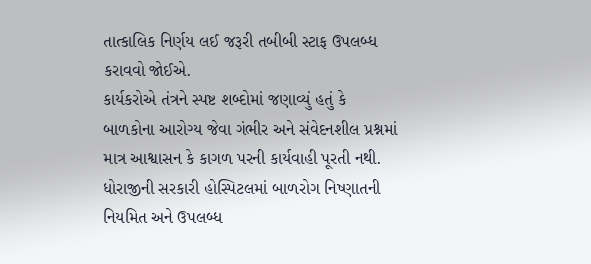તાત્કાલિક નિર્ણય લઈ જરૂરી તબીબી સ્ટાફ ઉપલબ્ધ કરાવવો જોઈએ.
કાર્યકરોએ તંત્રને સ્પષ્ટ શબ્દોમાં જણાવ્યું હતું કે બાળકોના આરોગ્ય જેવા ગંભીર અને સંવેદનશીલ પ્રશ્નમાં માત્ર આશ્વાસન કે કાગળ પરની કાર્યવાહી પૂરતી નથી. ધોરાજીની સરકારી હોસ્પિટલમાં બાળરોગ નિષ્ણાતની નિયમિત અને ઉપલબ્ધ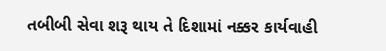તબીબી સેવા શરૂ થાય તે દિશામાં નક્કર કાર્યવાહી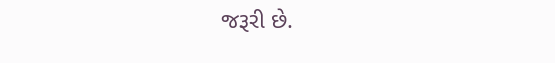જરૂરી છે.